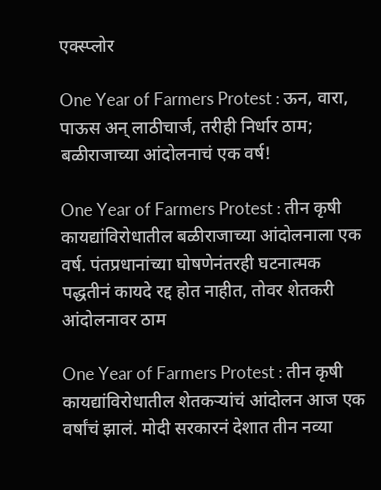एक्स्प्लोर

One Year of Farmers Protest : ऊन, वारा, पाऊस अन् लाठीचार्ज, तरीही निर्धार ठाम; बळीराजाच्या आंदोलनाचं एक वर्ष!

One Year of Farmers Protest : तीन कृषी कायद्यांविरोधातील बळीराजाच्या आंदोलनाला एक वर्ष. पंतप्रधानांच्या घोषणेनंतरही घटनात्मक पद्धतीनं कायदे रद्द होत नाहीत, तोवर शेतकरी आंदोलनावर ठाम

One Year of Farmers Protest : तीन कृषी कायद्यांविरोधातील शेतकऱ्यांचं आंदोलन आज एक वर्षांचं झालं. मोदी सरकारनं देशात तीन नव्या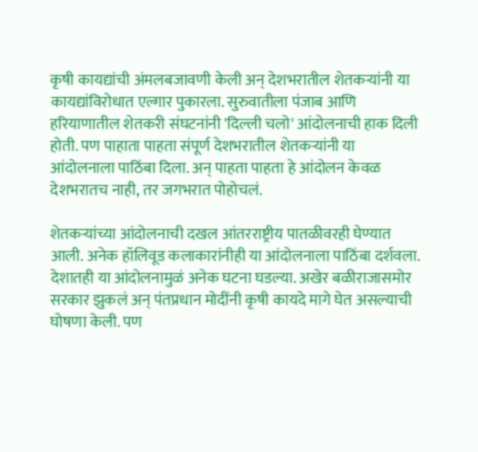कृषी कायद्यांची अंमलबजावणी केली अन् देशभरातील शेतकऱ्यांनी या कायद्यांविरोधात एल्गार पुकारला. सुरुवातीला पंजाब आणि हरियाणातील शेतकरी संघटनांनी 'दिल्ली चलो' आंदोलनाची हाक दिली होती. पण पाहाता पाहता संपूर्ण देशभरातील शेतकऱ्यांनी या आंदोलनाला पाठिंबा दिला. अन् पाहता पाहता हे आंदोलन केवळ देशभरातच नाही, तर जगभरात पोहोचलं.

शेतकऱ्यांच्या आंदोलनाची दखल आंतरराष्ट्रीय पातळीवरही घेण्यात आली. अनेक हॉलिवूड कलाकारांनीही या आंदोलनाला पाठिंबा दर्शवला. देशातही या आंदोलनामुळं अनेक घटना घडल्या. अखेर बळीराजासमोर सरकार झुकलं अन् पंतप्रधान मोदींनी कृषी कायदे मागे घेत असल्याची घोषणा केली. पण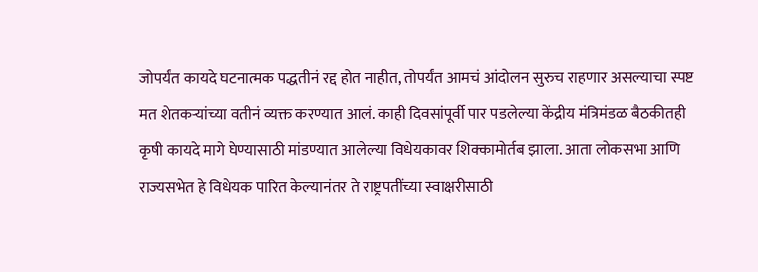जोपर्यंत कायदे घटनात्मक पद्धतीनं रद्द होत नाहीत, तोपर्यंत आमचं आंदोलन सुरुच राहणार असल्याचा स्पष्ट मत शेतकऱ्यांच्या वतीनं व्यक्त करण्यात आलं. काही दिवसांपूर्वी पार पडलेल्या केंद्रीय मंत्रिमंडळ बैठकीतही कृषी कायदे मागे घेण्यासाठी मांडण्यात आलेल्या विधेयकावर शिक्कामोर्तब झाला. आता लोकसभा आणि राज्यसभेत हे विधेयक पारित केल्यानंतर ते राष्ट्रपतींच्या स्वाक्षरीसाठी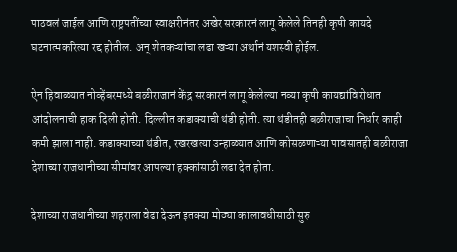पाठवलं जाईल आणि राष्ट्रपतींच्या स्वाक्षरीनंतर अखेर सरकारनं लागू केलेले तिनही कृषी कायदे घटनात्मकरित्या रद्द होतील. अन् शेतकऱ्यांचा लढा खऱ्या अर्थानं यशस्वी होईल.

ऐन हिवाळ्यात नोव्हेंबरमध्ये बळीराजानं केंद्र सरकारनं लागू केलेल्या नव्या कृषी कायद्यांविरोधात आंदोलनाची हाक दिली होती. दिल्लीत कडाक्याची थंडी होती. त्या थंडीतही बळीराजाचा निर्धार काही कमी झाला नाही. कडाक्याच्या थंडीत, रखरखत्या उन्हाळ्यात आणि कोसळणाऱ्या पावसातही बळीराजा देशाच्या राजधानीच्या सीमांवर आपल्या हक्कांसाठी लढा देत होता.

देशाच्या राजधानीच्या शहराला वेढा देऊन इतक्या मोठ्या कालावधीसाठी सुरु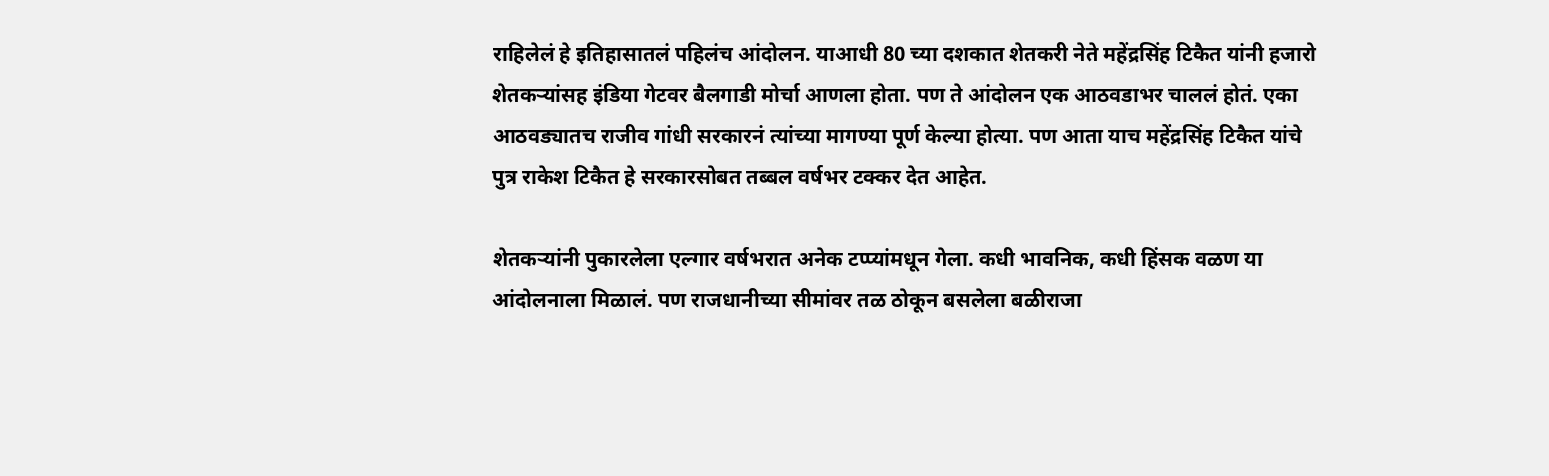राहिलेलं हे इतिहासातलं पहिलंच आंदोलन. याआधी 80 च्या दशकात शेतकरी नेते महेंद्रसिंह टिकैत यांनी हजारो शेतकऱ्यांसह इंडिया गेटवर बैलगाडी मोर्चा आणला होता. पण ते आंदोलन एक आठवडाभर चाललं होतं. एका आठवड्यातच राजीव गांधी सरकारनं त्यांच्या मागण्या पूर्ण केल्या होत्या. पण आता याच महेंद्रसिंह टिकैत यांचे पुत्र राकेश टिकैत हे सरकारसोबत तब्बल वर्षभर टक्कर देत आहेत.

शेतकऱ्यांनी पुकारलेला एल्गार वर्षभरात अनेक टप्प्यांमधून गेला. कधी भावनिक, कधी हिंसक वळण या आंदोलनाला मिळालं. पण राजधानीच्या सीमांवर तळ ठोकून बसलेला बळीराजा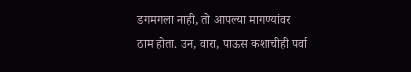डगमगला नाही, तो आपल्या मागण्यांवर ठाम होता. उन, वारा, पाऊस कशाचीही पर्वा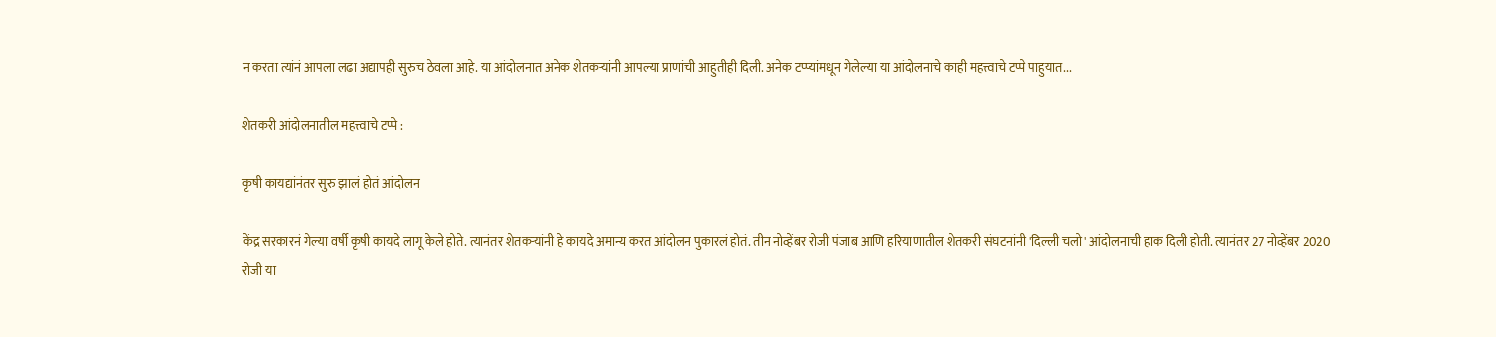न करता त्यांनं आपला लढा अद्यापही सुरुच ठेवला आहे. या आंदोलनात अनेक शेतकऱ्यांनी आपल्या प्राणांची आहुतीही दिली. अनेक टप्प्यांमधून गेलेल्या या आंदोलनाचे काही महत्त्वाचे टप्पे पाहुयात...

शेतकरी आंदोलनातील महत्त्वाचे टप्पे :

कृषी कायद्यांनंतर सुरु झालं होतं आंदोलन

केंद्र सरकारनं गेल्या वर्षी कृषी कायदे लागू केले होते. त्यानंतर शेतकऱ्यांनी हे कायदे अमान्य करत आंदोलन पुकारलं होतं. तीन नोव्हेंबर रोजी पंजाब आणि हरियाणातील शेतकरी संघटनांनी 'दिल्ली चलो' आंदोलनाची हाक दिली होती. त्यानंतर 27 नोव्हेंबर 2020 रोजी या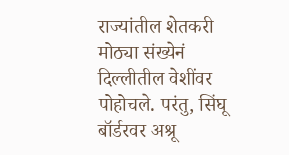राज्यांतील शेतकरी मोठ्या संख्येनं दिल्लीतील वेशींवर पोहोचले. परंतु, सिंघू बॉर्डरवर अश्रू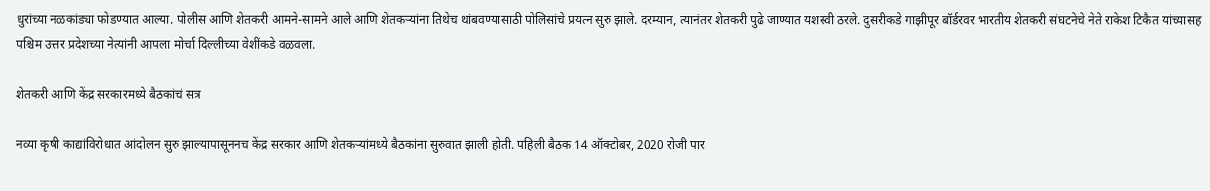धुरांच्या नळकांड्या फोडण्यात आल्या. पोलीस आणि शेतकरी आमने-सामने आले आणि शेतकऱ्यांना तिथेच थांबवण्यासाठी पोलिसांचे प्रयत्न सुरु झाले. दरम्यान, त्यानंतर शेतकरी पुढे जाण्यात यशस्वी ठरले. दुसरीकडे गाझीपूर बॉर्डरवर भारतीय शेतकरी संघटनेचे नेते राकेश टिकैत यांच्यासह पश्चिम उत्तर प्रदेशच्या नेत्यांनी आपला मोर्चा दिल्लीच्या वेशींकडे वळवला.

शेतकरी आणि केंद्र सरकारमध्ये बैठकांचं सत्र

नव्या कृषी काद्यांविरोधात आंदोलन सुरु झाल्यापासूननच केंद्र सरकार आणि शेतकऱ्यांमध्ये बैठकांना सुरुवात झाली होती. पहिली बैठक 14 ऑक्टोबर, 2020 रोजी पार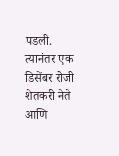पडली. त्यानंतर एक डिसेंबर रोजी शेतकरी नेते आणि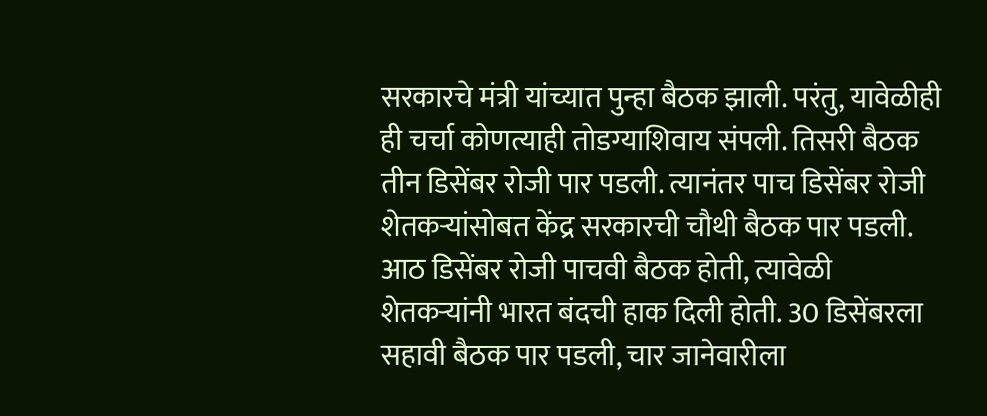सरकारचे मंत्री यांच्यात पुन्हा बैठक झाली. परंतु, यावेळीही ही चर्चा कोणत्याही तोडग्याशिवाय संपली. तिसरी बैठक तीन डिसेंबर रोजी पार पडली. त्यानंतर पाच डिसेंबर रोजी शेतकऱ्यांसोबत केंद्र सरकारची चौथी बैठक पार पडली. आठ डिसेंबर रोजी पाचवी बैठक होती, त्यावेळी शेतकऱ्यांनी भारत बंदची हाक दिली होती. 30 डिसेंबरला सहावी बैठक पार पडली, चार जानेवारीला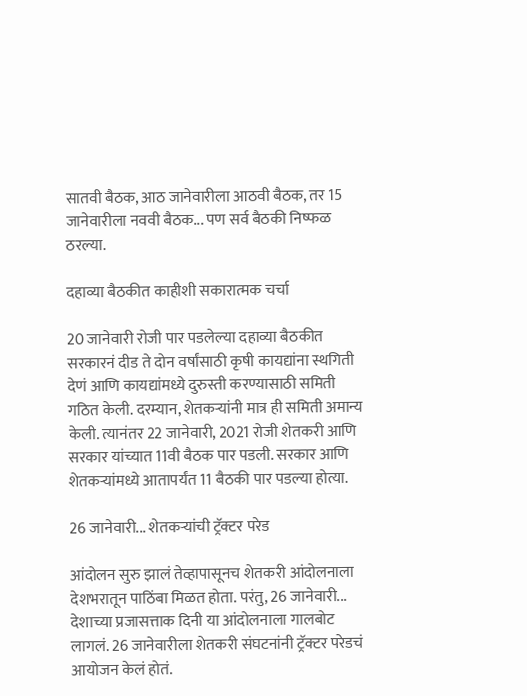सातवी बैठक, आठ जानेवारीला आठवी बैठक, तर 15 जानेवारीला नववी बैठक... पण सर्व बैठकी निष्फळ ठरल्या.

दहाव्या बैठकीत काहीशी सकारात्मक चर्चा

20 जानेवारी रोजी पार पडलेल्या दहाव्या बैठकीत सरकारनं दीड ते दोन वर्षांसाठी कृषी कायद्यांना स्थगिती देणं आणि कायद्यांमध्ये दुरुस्ती करण्यासाठी समिती गठित केली. दरम्यान, शेतकऱ्यांनी मात्र ही समिती अमान्य केली. त्यानंतर 22 जानेवारी, 2021 रोजी शेतकरी आणि सरकार यांच्यात 11वी बैठक पार पडली. सरकार आणि शेतकऱ्यांमध्ये आतापर्यंत 11 बैठकी पार पडल्या होत्या.

26 जानेवारी... शेतकऱ्यांची ट्रॅक्टर परेड

आंदोलन सुरु झालं तेव्हापासूनच शेतकरी आंदोलनाला देशभरातून पाठिंबा मिळत होता. परंतु, 26 जानेवारी... देशाच्या प्रजासत्ताक दिनी या आंदोलनाला गालबोट लागलं. 26 जानेवारीला शेतकरी संघटनांनी ट्रॅक्टर परेडचं आयोजन केलं होतं.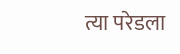त्या परेडला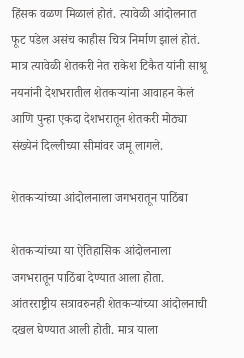हिंसक वळण मिळालं होतं. त्यावेळी आंदोलनात फूट पडेल असंच काहीस चित्र निर्माण झालं होतं. मात्र त्यावेळी शेतकरी नेत राकेश टिकैत यांनी साश्रू नयनांनी देशभरातील शेतकऱ्यांना आवाहन केलं आणि पुन्हा एकदा देशभरातून शेतकरी मोठ्या संख्येनं दिल्लीच्या सीमांवर जमू लागले.

शेतकऱ्यांच्या आंदोलनाला जगभरातून पाठिंबा

शेतकऱ्यांच्या या ऐतिहासिक आंदोलनाला जगभरातून पाठिंबा देण्यात आला होता. आंतरराष्ट्रीय सत्रावरुनही शेतकऱ्यांच्या आंदोलनाची दखल घेण्यात आली होती. मात्र याला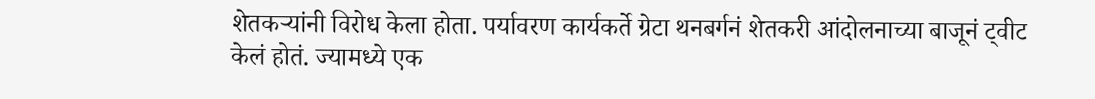शेतकऱ्यांनी विरोध केला होता. पर्यावरण कार्यकर्ते ग्रेटा थनबर्गनं शेतकरी आंदोलनाच्या बाजूनं ट्वीट केलं होतं. ज्यामध्ये एक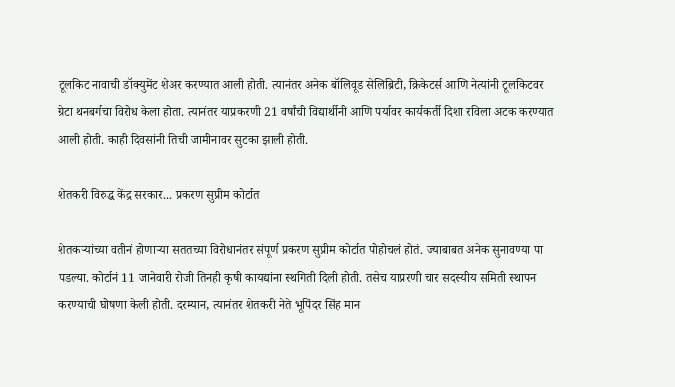टूलकिट नावाची डॉक्युमेंट शेअर करण्यात आली होती. त्यानंतर अनेक बॉलिवूड सेलिब्रिटी, क्रिकेटर्स आणि नेत्यांनी टूलकिटवर ग्रेटा थनबर्गचा विरोध केला होता. त्यानंतर याप्रकरणी 21 वर्षांची विद्यार्थीनी आणि पर्यावर कार्यकर्ती दिशा रविला अटक करण्यात आली होती. काही दिवसांनी तिची जामीनावर सुटका झाली होती.

शेतकरी विरुद्ध केंद्र सरकार... प्रकरण सुप्रीम कोर्टात

शेतकऱ्यांच्या वतीनं होणाऱ्या सततच्या विरोधानंतर संपूर्ण प्रकरण सुप्रीम कोर्टात पोहोचलं होतं. ज्याबाबत अनेक सुनावण्या पा पडल्या. कोर्टानं 11 जानेवारी रोजी तिनही कृषी कायद्यांना स्थगिती दिली होती. तसेच याप्ररणी चार सदस्यीय समिती स्थापन करण्याची घोषणा केली होती. दरम्यान, त्यानंतर शेतकरी नेते भूपिंदर सिंह मान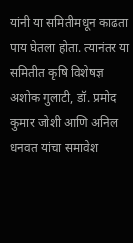यांनी या समितीमधून काढता पाय घेतला होता. त्यानंतर या समितीत कृषि विशेषज्ञ अशोक गुलाटी, डॉ. प्रमोद कुमार जोशी आणि अनिल धनवत यांचा समावेश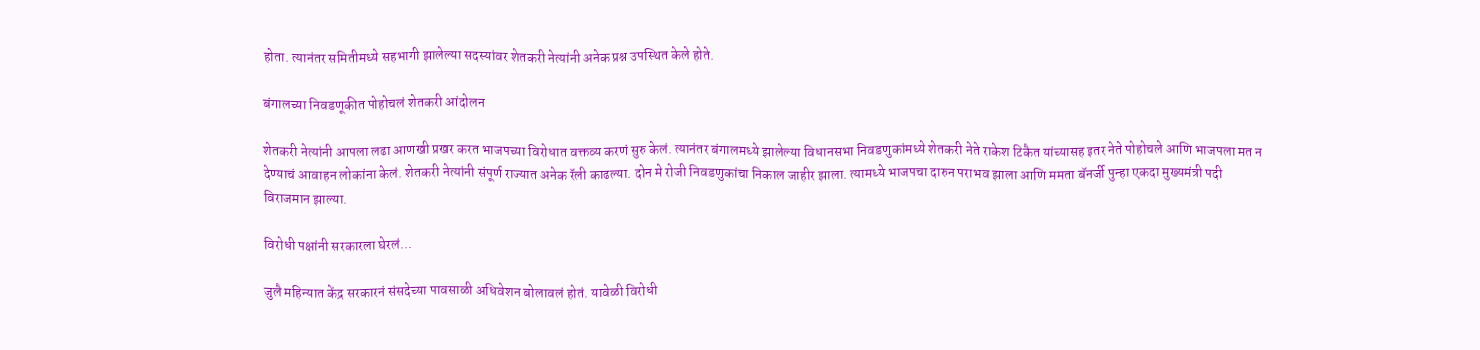होता. त्यानंतर समितीमध्ये सहभागी झालेल्या सदस्यांवर शेतकरी नेत्यांनी अनेक प्रश्न उपस्थित केले होते.

बंगालच्या निवडणूकीत पोहोचलं शेतकरी आंदोलन

शेतकरी नेत्यांनी आपला लढा आणखी प्रखर करत भाजपच्या विरोधात वक्तव्य करणं सुरु केलं. त्यानंतर बंगालमध्ये झालेल्या विधानसभा निवडणुकांमध्ये शेतकरी नेते राकेश टिकैत यांच्यासह इतर नेते पोहोचले आणि भाजपला मत न देण्याचं आवाहन लोकांना केलं. शेतकरी नेत्यांनी संपूर्ण राज्यात अनेक रॅली काढल्या. दोन मे रोजी निवडणुकांचा निकाल जाहीर झाला. त्यामध्ये भाजपचा दारुन पराभव झाला आणि ममता बॅनर्जी पुन्हा एकदा मुख्यमंत्री पदी विराजमान झाल्या.

विरोधी पक्षांनी सरकारला घेरलं...

जुलै महिन्यात केंद्र सरकारनं संसदेच्या पावसाळी अधिवेशन बोलावलं होतं. यावेळी विरोधी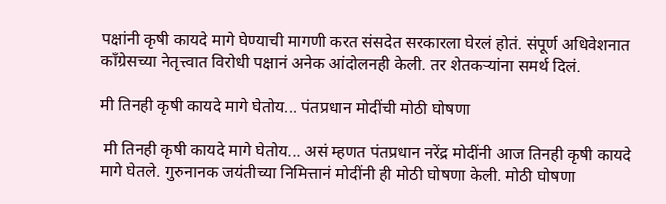पक्षांनी कृषी कायदे मागे घेण्याची मागणी करत संसदेत सरकारला घेरलं होतं. संपूर्ण अधिवेशनात काँग्रेसच्या नेतृत्त्वात विरोधी पक्षानं अनेक आंदोलनही केली. तर शेतकऱ्यांना समर्थ दिलं.

मी तिनही कृषी कायदे मागे घेतोय... पंतप्रधान मोदींची मोठी घोषणा

 मी तिनही कृषी कायदे मागे घेतोय... असं म्हणत पंतप्रधान नरेंद्र मोदींनी आज तिनही कृषी कायदे मागे घेतले. गुरुनानक जयंतीच्या निमित्तानं मोदींनी ही मोठी घोषणा केली. मोठी घोषणा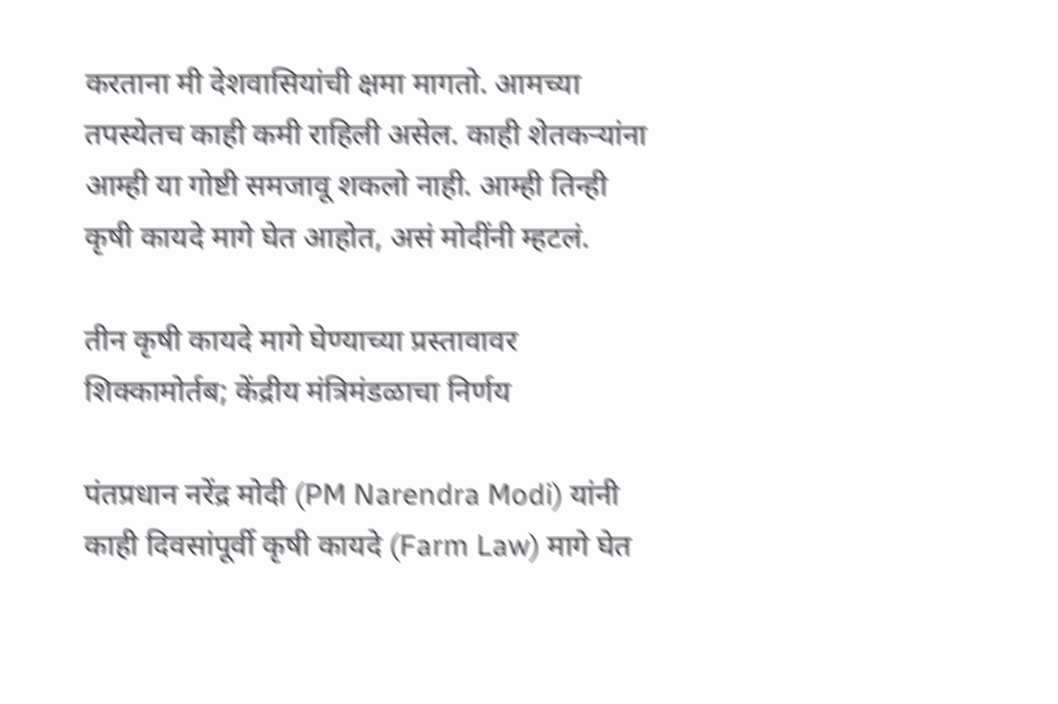करताना मी देशवासियांची क्षमा मागतो. आमच्या तपस्येतच काही कमी राहिली असेल. काही शेतकऱ्यांना आम्ही या गोष्टी समजावू शकलो नाही. आम्ही तिन्ही कृषी कायदे मागे घेत आहोत, असं मोदींनी म्हटलं.

तीन कृषी कायदे मागे घेण्याच्या प्रस्तावावर शिक्कामोर्तब; केंद्रीय मंत्रिमंडळाचा निर्णय

पंतप्रधान नरेंद्र मोदी (PM Narendra Modi) यांनी काही दिवसांपूर्वी कृषी कायदे (Farm Law) मागे घेत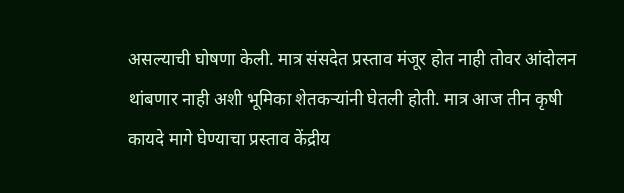असल्याची घोषणा केली. मात्र संसदेत प्रस्ताव मंजूर होत नाही तोवर आंदोलन थांबणार नाही अशी भूमिका शेतकऱ्यांनी घेतली होती. मात्र आज तीन कृषी कायदे मागे घेण्याचा प्रस्ताव केंद्रीय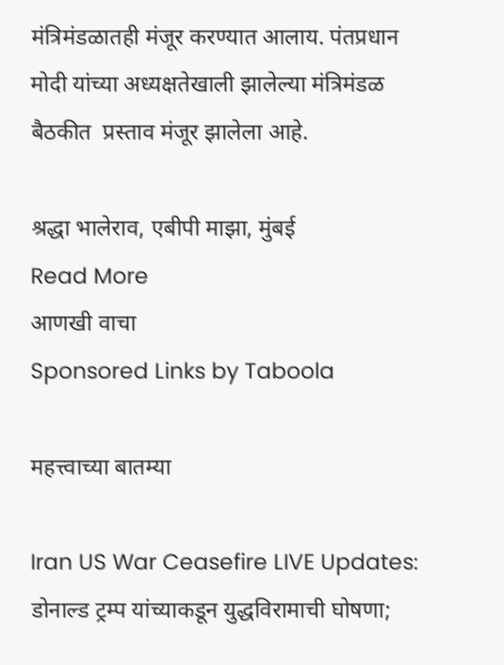मंत्रिमंडळातही मंजूर करण्यात आलाय. पंतप्रधान मोदी यांच्या अध्यक्षतेखाली झालेल्या मंत्रिमंडळ बैठकीत  प्रस्ताव मंजूर झालेला आहे.

श्रद्धा भालेराव, एबीपी माझा, मुंबई
Read More
आणखी वाचा
Sponsored Links by Taboola

महत्त्वाच्या बातम्या

Iran US War Ceasefire LIVE Updates: डोनाल्ड ट्रम्प यांच्याकडून युद्धविरामाची घोषणा;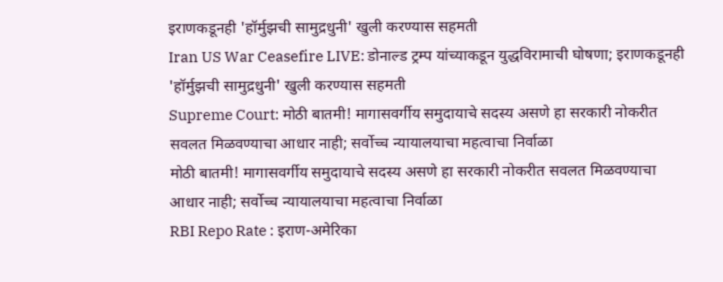इराणकडूनही 'हॉर्मुझची सामुद्रधुनी' खुली करण्यास सहमती
Iran US War Ceasefire LIVE: डोनाल्ड ट्रम्प यांच्याकडून युद्धविरामाची घोषणा; इराणकडूनही 'हॉर्मुझची सामुद्रधुनी' खुली करण्यास सहमती
Supreme Court: मोठी बातमी! मागासवर्गीय समुदायाचे सदस्य असणे हा सरकारी नोकरीत सवलत मिळवण्याचा आधार नाही; सर्वोच्च न्यायालयाचा महत्वाचा निर्वाळा
मोठी बातमी! मागासवर्गीय समुदायाचे सदस्य असणे हा सरकारी नोकरीत सवलत मिळवण्याचा आधार नाही; सर्वोच्च न्यायालयाचा महत्वाचा निर्वाळा
RBI Repo Rate : इराण-अमेरिका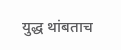युद्ध थांबताच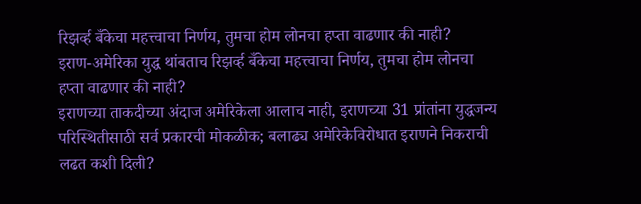रिझर्व्ह बँकेचा महत्त्वाचा निर्णय, तुमचा होम लोनचा हप्ता वाढणार की नाही?
इराण-अमेरिका युद्ध थांबताच रिझर्व्ह बँकेचा महत्त्वाचा निर्णय, तुमचा होम लोनचा हप्ता वाढणार की नाही?
इराणच्या ताकदीच्या अंदाज अमेरिकेला आलाच नाही, इराणच्या 31 प्रांतांना युद्धजन्य परिस्थितीसाठी सर्व प्रकारची मोकळीक; बलाढ्य अमेरिकेविरोधात इराणने निकराची लढत कशी दिली?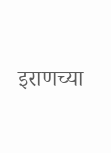इराणच्या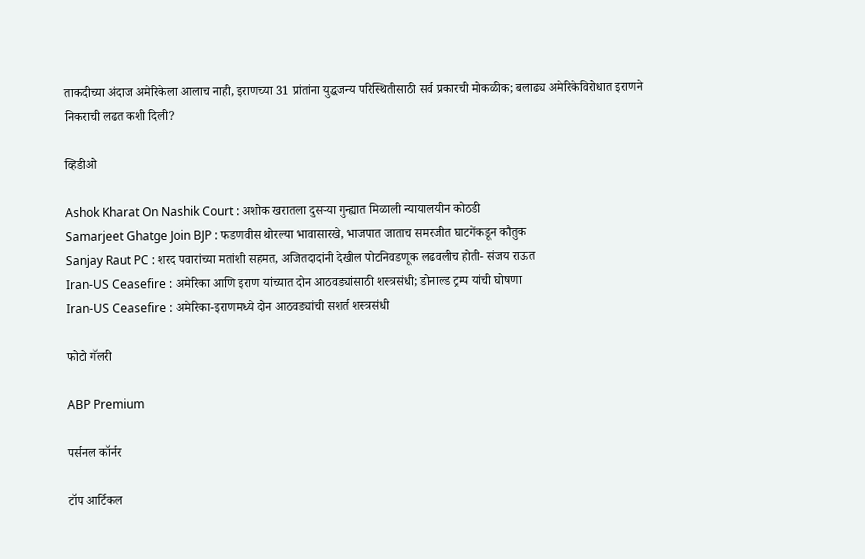ताकदीच्या अंदाज अमेरिकेला आलाच नाही, इराणच्या 31 प्रांतांना युद्धजन्य परिस्थितीसाठी सर्व प्रकारची मोकळीक; बलाढ्य अमेरिकेविरोधात इराणने निकराची लढत कशी दिली?

व्हिडीओ

Ashok Kharat On Nashik Court : अशोक खरातला दुसऱ्या गुन्ह्यात मिळाली न्यायालयीन कोठडी
Samarjeet Ghatge Join BJP : फडणवीस थोरल्या भावासारखे, भाजपात जाताच समरजीत घाटगेंकडून कौतुक
Sanjay Raut PC : शरद पवारांच्या मतांशी सहमत, अजितदादांनी देखील पोटनिवडणूक लढवलीच होती- संजय राऊत
Iran-US Ceasefire : अमेरिका आणि इराण यांच्यात दोन आठवड्यांसाठी शस्त्रसंधी; डोनाल्ड ट्रम्प यांची घोषणा
Iran-US Ceasefire : अमेरिका-इराणमध्ये दोन आठवड्यांची सशर्त शस्त्रसंधी

फोटो गॅलरी

ABP Premium

पर्सनल कॉर्नर

टॉप आर्टिकल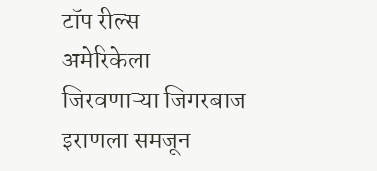टॉप रील्स
अमेरिकेला जिरवणाऱ्या जिगरबाज इराणला समजून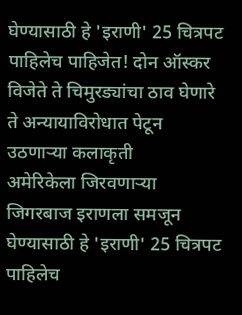घेण्यासाठी हे 'इराणी' 25 चित्रपट पाहिलेच पाहिजेत! दोन ऑस्कर विजेते ते चिमुरड्यांचा ठाव घेणारे ते अन्यायाविरोधात पेटून उठणाऱ्या कलाकृती
अमेरिकेला जिरवणाऱ्या जिगरबाज इराणला समजून घेण्यासाठी हे 'इराणी' 25 चित्रपट पाहिलेच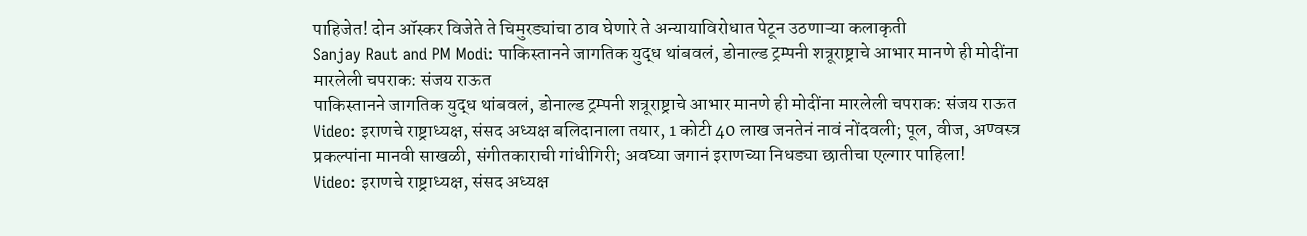पाहिजेत! दोन ऑस्कर विजेते ते चिमुरड्यांचा ठाव घेणारे ते अन्यायाविरोधात पेटून उठणाऱ्या कलाकृती
Sanjay Raut and PM Modi: पाकिस्तानने जागतिक युद्ध थांबवलं, डोनाल्ड ट्रम्पनी शत्रूराष्ट्राचे आभार मानणे ही मोदींना मारलेली चपराक: संजय राऊत
पाकिस्तानने जागतिक युद्ध थांबवलं, डोनाल्ड ट्रम्पनी शत्रूराष्ट्राचे आभार मानणे ही मोदींना मारलेली चपराक: संजय राऊत
Video: इराणचे राष्ट्राध्यक्ष, संसद अध्यक्ष बलिदानाला तयार, 1 कोटी 40 लाख जनतेनं नावं नोंदवली; पूल, वीज, अण्वस्त्र प्रकल्पांना मानवी साखळी, संगीतकाराची गांधीगिरी; अवघ्या जगानं इराणच्या निधड्या छातीचा एल्गार पाहिला!
Video: इराणचे राष्ट्राध्यक्ष, संसद अध्यक्ष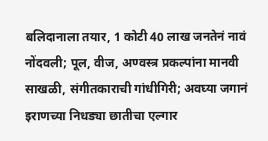बलिदानाला तयार, 1 कोटी 40 लाख जनतेनं नावं नोंदवली; पूल, वीज, अण्वस्त्र प्रकल्पांना मानवी साखळी, संगीतकाराची गांधीगिरी; अवघ्या जगानं इराणच्या निधड्या छातीचा एल्गार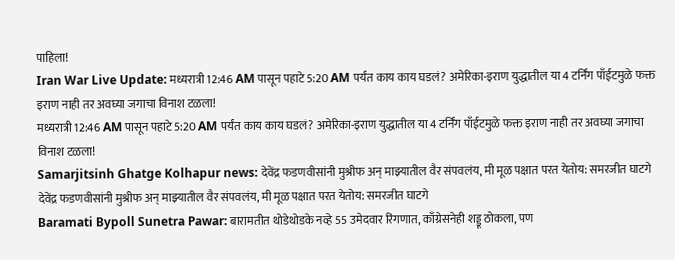पाहिला!
Iran War Live Update: मध्यरात्री 12:46 AM पासून पहाटे 5:20 AM पर्यंत काय काय घडलं? अमेरिका-इराण युद्धातील या 4 टर्निंग पाँईटमुळे फक्त इराण नाही तर अवघ्या जगाचा विनाश टळला!
मध्यरात्री 12:46 AM पासून पहाटे 5:20 AM पर्यंत काय काय घडलं? अमेरिका-इराण युद्धातील या 4 टर्निंग पाँईटमुळे फक्त इराण नाही तर अवघ्या जगाचा विनाश टळला!
Samarjitsinh Ghatge Kolhapur news: देवेंद्र फडणवीसांनी मुश्रीफ अन् माझ्यातील वैर संपवलंय, मी मूळ पक्षात परत येतोय: समरजीत घाटगे
देवेंद्र फडणवीसांनी मुश्रीफ अन् माझ्यातील वैर संपवलंय, मी मूळ पक्षात परत येतोय: समरजीत घाटगे
Baramati Bypoll Sunetra Pawar: बारामतीत थोडेथोडके नव्हे 55 उमेदवार रिंगणात, काँग्रेसनेही शड्डू ठोकला, पण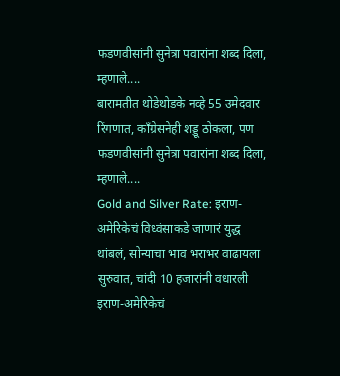फडणवीसांनी सुनेत्रा पवारांना शब्द दिला, म्हणाले....
बारामतीत थोडेथोडके नव्हे 55 उमेदवार रिंगणात, काँग्रेसनेही शड्डू ठोकला, पण फडणवीसांनी सुनेत्रा पवारांना शब्द दिला, म्हणाले....
Gold and Silver Rate: इराण-अमेरिकेचं विध्वंसाकडे जाणारं युद्ध थांबलं, सोन्याचा भाव भराभर वाढायला सुरुवात, चांदी 10 हजारांनी वधारली
इराण-अमेरिकेचं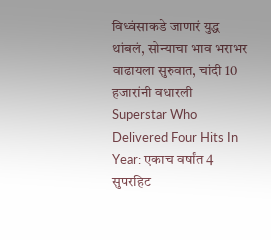विध्वंसाकडे जाणारं युद्ध थांबलं, सोन्याचा भाव भराभर वाढायला सुरुवात, चांदी 10 हजारांनी वधारली
Superstar Who Delivered Four Hits In Year: एकाच वर्षांत 4 सुपरहिट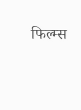फिल्म्स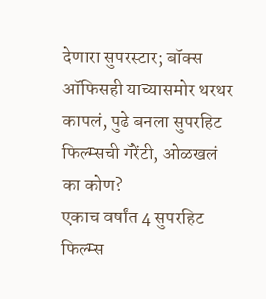देणारा सुपरस्टार; बॉक्स ऑफिसही याच्यासमोर थरथर कापलं, पुढे बनला सुपरहिट फिल्म्सची गॅरेंटी, ओळखलं का कोण?
एकाच वर्षांत 4 सुपरहिट फिल्म्स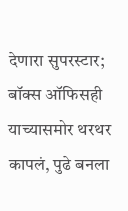देणारा सुपरस्टार; बॉक्स ऑफिसही याच्यासमोर थरथर कापलं, पुढे बनला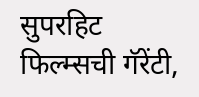सुपरहिट फिल्म्सची गॅरेंटी,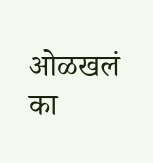ओळखलं का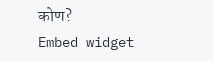कोण?
Embed widget